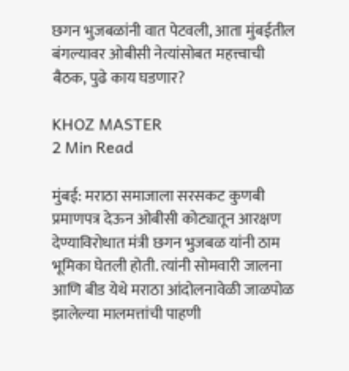छगन भुजबळांनी वात पेटवली, आता मुंबईतील बंगल्यावर ओबीसी नेत्यांसोबत महत्त्वाची बैठक, पुढे काय घडणार?

KHOZ MASTER
2 Min Read

मुंबई: मराठा समाजाला सरसकट कुणबी प्रमाणपत्र देऊन ओबीसी कोट्यातून आरक्षण देण्याविरोधात मंत्री छगन भुजबळ यांनी ठाम भूमिका घेतली होती. त्यांनी सोमवारी जालना आणि बीड येथे मराठा आंदोलनावेळी जाळपोळ झालेल्या मालमत्तांची पाहणी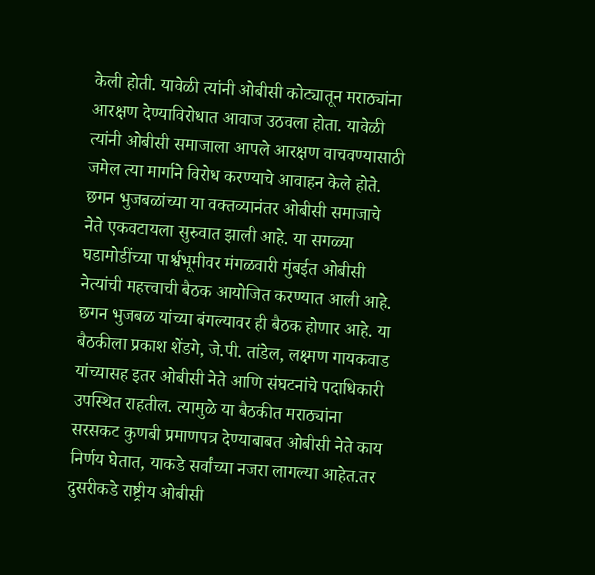केली होती. यावेळी त्यांनी ओबीसी कोट्यातून मराठ्यांना आरक्षण देण्याविरोधात आवाज उठवला होता. यावेळी त्यांनी ओबीसी समाजाला आपले आरक्षण वाचवण्यासाठी जमेल त्या मार्गाने विरोध करण्याचे आवाहन केले होते. छगन भुजबळांच्या या वक्तव्यानंतर ओबीसी समाजाचे नेते एकवटायला सुरुवात झाली आहे. या सगळ्या घडामोडींच्या पार्श्वभूमीवर मंगळवारी मुंबईत ओबीसी नेत्यांची महत्त्वाची बैठक आयोजित करण्यात आली आहे. छगन भुजबळ यांच्या बंगल्यावर ही बैठक होणार आहे. या बैठकीला प्रकाश शेंडगे, जे.पी. तांडेल, लक्ष्मण गायकवाड यांच्यासह इतर ओबीसी नेते आणि संघटनांचे पदाधिकारी उपस्थित राहतील. त्यामुळे या बैठकीत मराठ्यांना सरसकट कुणबी प्रमाणपत्र देण्याबाबत ओबीसी नेते काय निर्णय घेतात, याकडे सर्वांच्या नजरा लागल्या आहेत.तर दुसरीकडे राष्ट्रीय ओबीसी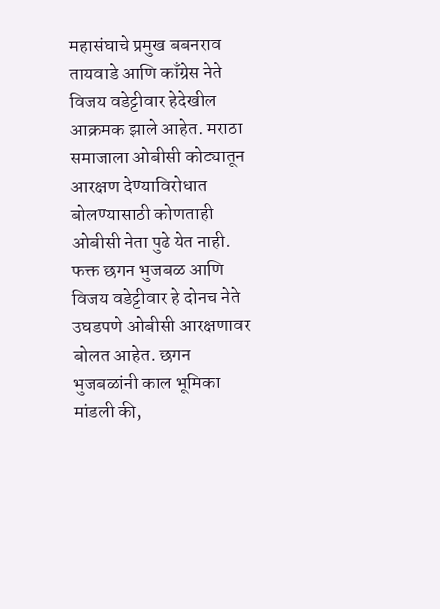महासंघाचे प्रमुख बबनराव तायवाडे आणि काँग्रेस नेते विजय वडेट्टीवार हेदेखील आक्रमक झाले आहेत. मराठा समाजाला ओबीसी कोट्यातून आरक्षण देण्याविरोधात बोलण्यासाठी कोणताही ओबीसी नेता पुढे येत नाही. फक्त छगन भुजबळ आणि विजय वडेट्टीवार हे दोनच नेते उघडपणे ओबीसी आरक्षणावर बोलत आहेत. छगन भुजबळांनी काल भूमिका मांडली की,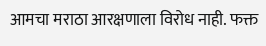आमचा मराठा आरक्षणाला विरोध नाही. फक्त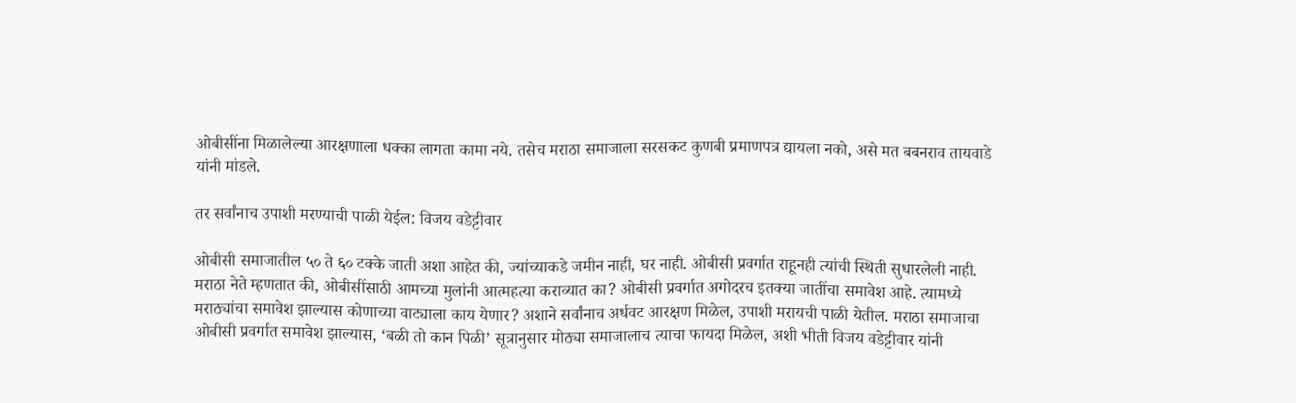ओबीसींना मिळालेल्या आरक्षणाला धक्का लागता कामा नये. तसेच मराठा समाजाला सरसकट कुणबी प्रमाणपत्र द्यायला नको, असे मत बबनराव तायवाडे यांनी मांडले.

तर सर्वांनाच उपाशी मरण्याची पाळी येईल: विजय वडेट्टीवार

ओबीसी समाजातील ५० ते ६० टक्के जाती अशा आहेत की, ज्यांच्याकडे जमीन नाही, घर नाही. ओबीसी प्रवर्गात राहूनही त्यांची स्थिती सुधारलेली नाही. मराठा नेते म्हणतात की, ओबीसींसाठी आमच्या मुलांनी आत्महत्या कराव्यात का? ओबीसी प्रवर्गात अगोदरच इतक्या जातींचा समावेश आहे. त्यामध्ये मराठ्यांचा समावेश झाल्यास कोणाच्या वाट्याला काय येणार? अशाने सर्वांनाच अर्धवट आरक्षण मिळेल, उपाशी मरायची पाळी येतील. मराठा समाजाचा ओबीसी प्रवर्गात समावेश झाल्यास, ‘बळी तो कान पिळी’ सूत्रानुसार मोठ्या समाजालाच त्याचा फायदा मिळेल, अशी भीती विजय वडेट्टीवार यांनी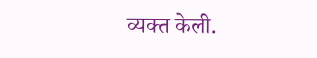व्यक्त केली.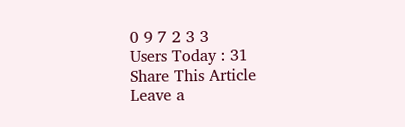0 9 7 2 3 3
Users Today : 31
Share This Article
Leave a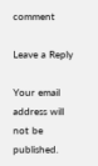comment

Leave a Reply

Your email address will not be published.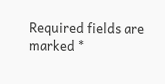Required fields are marked *